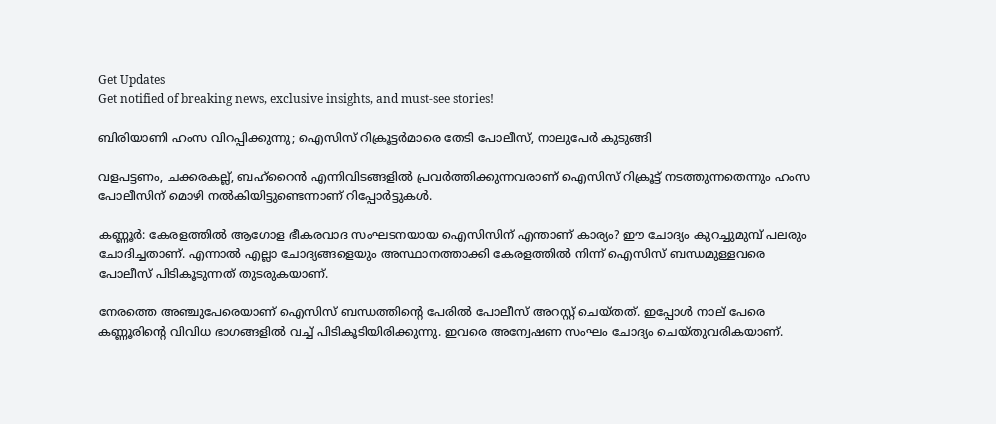Get Updates
Get notified of breaking news, exclusive insights, and must-see stories!

ബിരിയാണി ഹംസ വിറപ്പിക്കുന്നു; ഐസിസ് റിക്രൂട്ടര്‍മാരെ തേടി പോലീസ്, നാലുപേര്‍ കുടുങ്ങി

വളപട്ടണം, ചക്കരകല്ല്, ബഹ്‌റൈന്‍ എന്നിവിടങ്ങളില്‍ പ്രവര്‍ത്തിക്കുന്നവരാണ് ഐസിസ് റിക്രൂട്ട് നടത്തുന്നതെന്നും ഹംസ പോലീസിന് മൊഴി നല്‍കിയിട്ടുണ്ടെന്നാണ് റിപ്പോര്‍ട്ടുകള്‍.

കണ്ണൂര്‍: കേരളത്തില്‍ ആഗോള ഭീകരവാദ സംഘടനയായ ഐസിസിന് എന്താണ് കാര്യം? ഈ ചോദ്യം കുറച്ചുമുമ്പ് പലരും ചോദിച്ചതാണ്. എന്നാല്‍ എല്ലാ ചോദ്യങ്ങളെയും അസ്ഥാനത്താക്കി കേരളത്തില്‍ നിന്ന് ഐസിസ് ബന്ധമുള്ളവരെ പോലീസ് പിടികൂടുന്നത് തുടരുകയാണ്.

നേരത്തെ അഞ്ചുപേരെയാണ് ഐസിസ് ബന്ധത്തിന്റെ പേരില്‍ പോലീസ് അറസ്റ്റ് ചെയ്തത്. ഇപ്പോള്‍ നാല് പേരെ കണ്ണൂരിന്റെ വിവിധ ഭാഗങ്ങളില്‍ വച്ച് പിടികൂടിയിരിക്കുന്നു. ഇവരെ അന്വേഷണ സംഘം ചോദ്യം ചെയ്തുവരികയാണ്.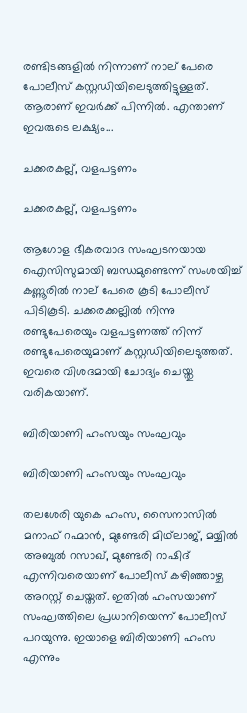രണ്ടിടങ്ങളില്‍ നിന്നാണ് നാല് പേരെ പോലീസ് കസ്റ്റഡിയിലെടുത്തിട്ടുള്ളത്. ആരാണ് ഇവര്‍ക്ക് പിന്നില്‍. എന്താണ് ഇവരുടെ ലക്ഷ്യം...

ചക്കരകല്ല്, വളപട്ടണം

ചക്കരകല്ല്, വളപട്ടണം

ആഗോള ഭീകരവാദ സംഘടനയായ ഐസിസുമായി ബന്ധമുണ്ടെന്ന് സംശയിച്ച് കണ്ണൂരില്‍ നാല് പേരെ കൂടി പോലീസ് പിടികൂടി. ചക്കരക്കല്ലില്‍ നിന്നു രണ്ടുപേരെയും വളപട്ടണത്ത് നിന്ന് രണ്ടുപേരെയുമാണ് കസ്റ്റഡിയിലെടുത്തത്. ഇവരെ വിശദമായി ചോദ്യം ചെയ്തു വരികയാണ്.

ബിരിയാണി ഹംസയും സംഘവും

ബിരിയാണി ഹംസയും സംഘവും

തലശേരി യുകെ ഹംസ, സൈനാസില്‍ മനാഫ് റഹ്മാന്‍, മുണ്ടേരി മിഥ്‌ലാജ്, മയ്യില്‍ അബുല്‍ റസാഖ്, മുണ്ടേരി റാഷിദ് എന്നിവരെയാണ് പോലീസ് കഴിഞ്ഞാഴ്ച അറസ്റ്റ് ചെയ്തത്. ഇതില്‍ ഹംസയാണ് സംഘത്തിലെ പ്രധാനിയെന്ന് പോലീസ് പറയുന്നു. ഇയാളെ ബിരിയാണി ഹംസ എന്നും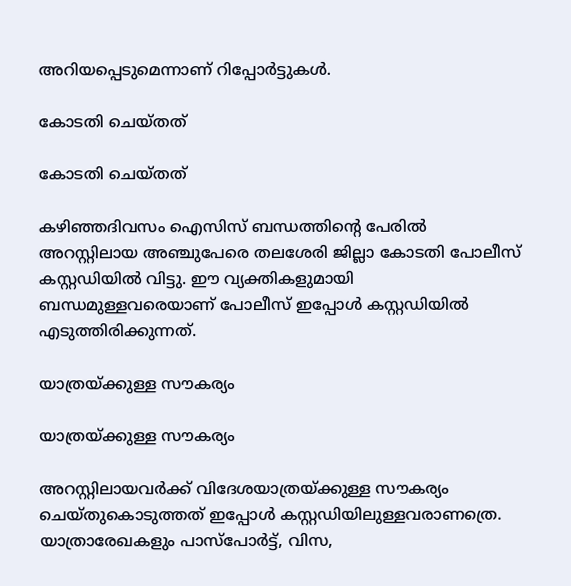അറിയപ്പെടുമെന്നാണ് റിപ്പോര്‍ട്ടുകള്‍.

കോടതി ചെയ്തത്

കോടതി ചെയ്തത്

കഴിഞ്ഞദിവസം ഐസിസ് ബന്ധത്തിന്റെ പേരില്‍ അറസ്റ്റിലായ അഞ്ചുപേരെ തലശേരി ജില്ലാ കോടതി പോലീസ് കസ്റ്റഡിയില്‍ വിട്ടു. ഈ വ്യക്തികളുമായി ബന്ധമുള്ളവരെയാണ് പോലീസ് ഇപ്പോള്‍ കസ്റ്റഡിയില്‍ എടുത്തിരിക്കുന്നത്.

യാത്രയ്ക്കുള്ള സൗകര്യം

യാത്രയ്ക്കുള്ള സൗകര്യം

അറസ്റ്റിലായവര്‍ക്ക് വിദേശയാത്രയ്ക്കുള്ള സൗകര്യം ചെയ്തുകൊടുത്തത് ഇപ്പോള്‍ കസ്റ്റഡിയിലുള്ളവരാണത്രെ. യാത്രാരേഖകളും പാസ്‌പോര്‍ട്ട്, വിസ,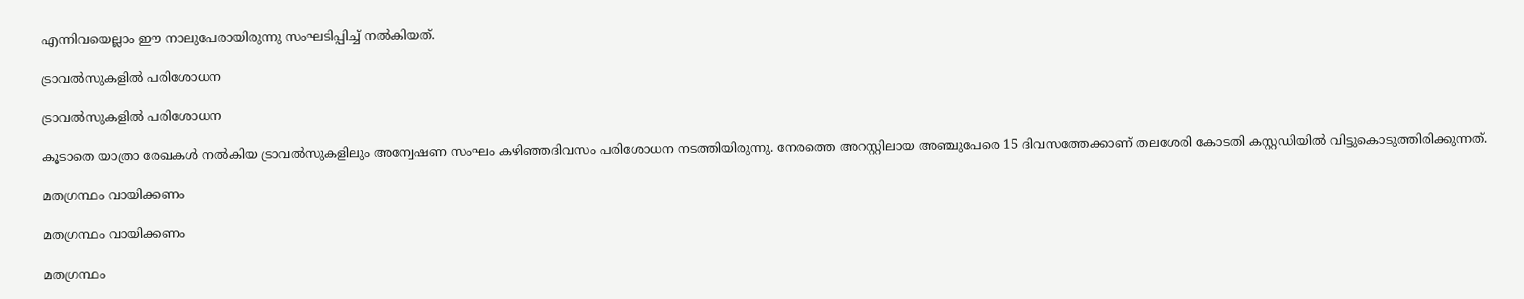എന്നിവയെല്ലാം ഈ നാലുപേരായിരുന്നു സംഘടിപ്പിച്ച് നല്‍കിയത്.

ട്രാവല്‍സുകളില്‍ പരിശോധന

ട്രാവല്‍സുകളില്‍ പരിശോധന

കൂടാതെ യാത്രാ രേഖകള്‍ നല്‍കിയ ട്രാവല്‍സുകളിലും അന്വേഷണ സംഘം കഴിഞ്ഞദിവസം പരിശോധന നടത്തിയിരുന്നു. നേരത്തെ അറസ്റ്റിലായ അഞ്ചുപേരെ 15 ദിവസത്തേക്കാണ് തലശേരി കോടതി കസ്റ്റഡിയില്‍ വിട്ടുകൊടുത്തിരിക്കുന്നത്.

മതഗ്രന്ഥം വായിക്കണം

മതഗ്രന്ഥം വായിക്കണം

മതഗ്രന്ഥം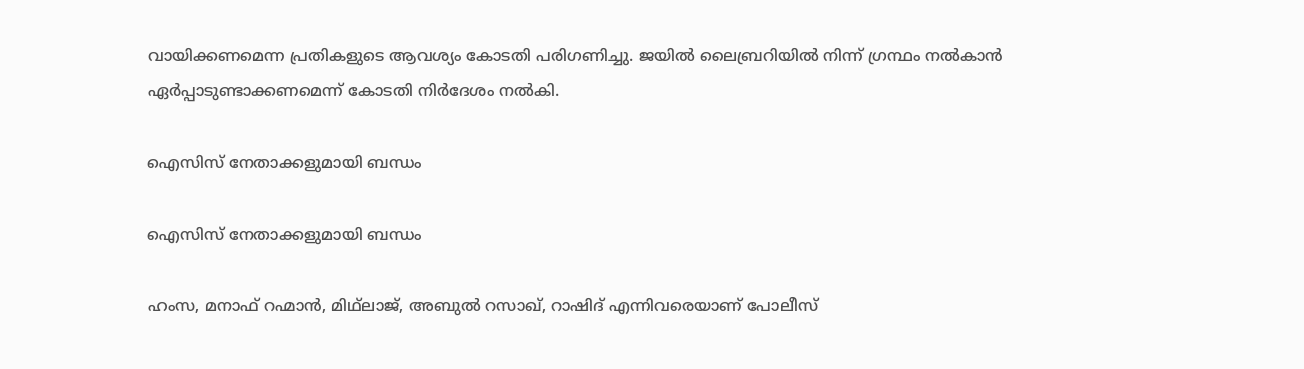വായിക്കണമെന്ന പ്രതികളുടെ ആവശ്യം കോടതി പരിഗണിച്ചു. ജയില്‍ ലൈബ്രറിയില്‍ നിന്ന് ഗ്രന്ഥം നല്‍കാന്‍ ഏര്‍പ്പാടുണ്ടാക്കണമെന്ന് കോടതി നിര്‍ദേശം നല്‍കി.

ഐസിസ് നേതാക്കളുമായി ബന്ധം

ഐസിസ് നേതാക്കളുമായി ബന്ധം

ഹംസ, മനാഫ് റഹ്മാന്‍, മിഥ്‌ലാജ്, അബുല്‍ റസാഖ്, റാഷിദ് എന്നിവരെയാണ് പോലീസ്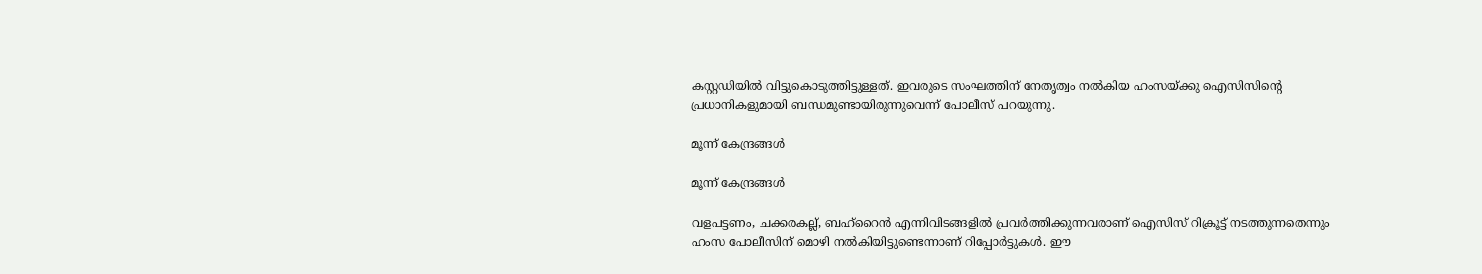കസ്റ്റഡിയില്‍ വിട്ടുകൊടുത്തിട്ടുള്ളത്. ഇവരുടെ സംഘത്തിന് നേതൃത്വം നല്‍കിയ ഹംസയ്ക്കു ഐസിസിന്റെ പ്രധാനികളുമായി ബന്ധമുണ്ടായിരുന്നുവെന്ന് പോലീസ് പറയുന്നു.

മൂന്ന് കേന്ദ്രങ്ങള്‍

മൂന്ന് കേന്ദ്രങ്ങള്‍

വളപട്ടണം, ചക്കരകല്ല്, ബഹ്‌റൈന്‍ എന്നിവിടങ്ങളില്‍ പ്രവര്‍ത്തിക്കുന്നവരാണ് ഐസിസ് റിക്രൂട്ട് നടത്തുന്നതെന്നും ഹംസ പോലീസിന് മൊഴി നല്‍കിയിട്ടുണ്ടെന്നാണ് റിപ്പോര്‍ട്ടുകള്‍. ഈ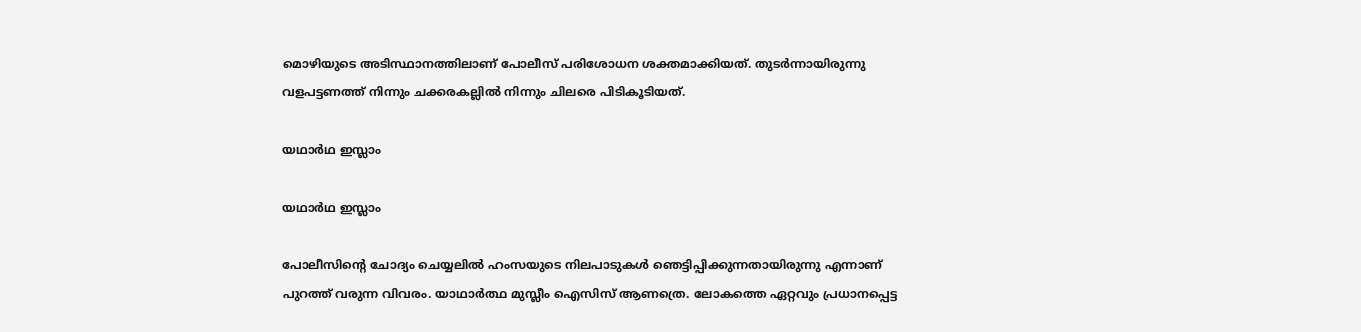മൊഴിയുടെ അടിസ്ഥാനത്തിലാണ് പോലീസ് പരിശോധന ശക്തമാക്കിയത്. തുടര്‍ന്നായിരുന്നു വളപട്ടണത്ത് നിന്നും ചക്കരകല്ലില്‍ നിന്നും ചിലരെ പിടികൂടിയത്.

യഥാര്‍ഥ ഇസ്ലാം

യഥാര്‍ഥ ഇസ്ലാം

പോലീസിന്റെ ചോദ്യം ചെയ്യലില്‍ ഹംസയുടെ നിലപാടുകള്‍ ഞെട്ടിപ്പിക്കുന്നതായിരുന്നു എന്നാണ് പുറത്ത് വരുന്ന വിവരം. യാഥാര്‍ത്ഥ മുസ്ലീം ഐസിസ് ആണത്രെ. ലോകത്തെ ഏറ്റവും പ്രധാനപ്പെട്ട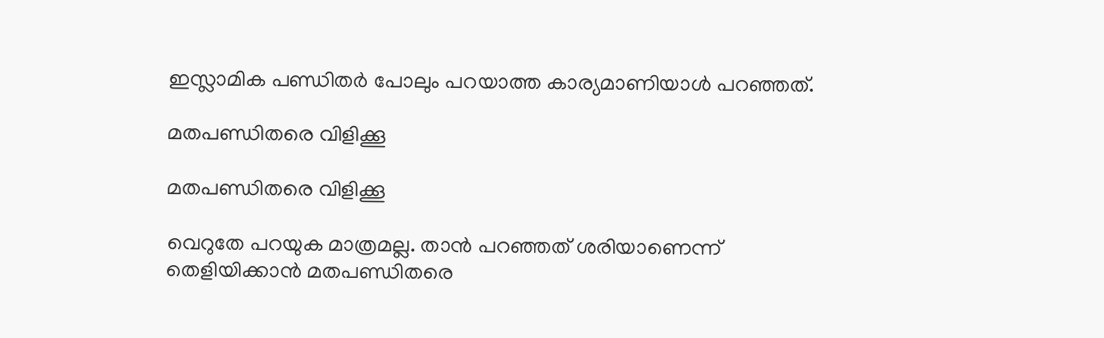ഇസ്ലാമിക പണ്ഡിതര്‍ പോലും പറയാത്ത കാര്യമാണിയാള്‍ പറഞ്ഞത്.

മതപണ്ഡിതരെ വിളിക്കൂ

മതപണ്ഡിതരെ വിളിക്കൂ

വെറുതേ പറയുക മാത്രമല്ല. താന്‍ പറഞ്ഞത് ശരിയാണെന്ന് തെളിയിക്കാന്‍ മതപണ്ഡിതരെ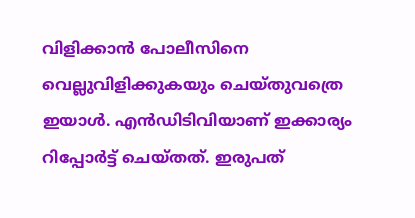വിളിക്കാന്‍ പോലീസിനെ വെല്ലുവിളിക്കുകയും ചെയ്തുവത്രെ ഇയാള്‍. എന്‍ഡിടിവിയാണ് ഇക്കാര്യം റിപ്പോര്‍ട്ട് ചെയ്തത്. ഇരുപത്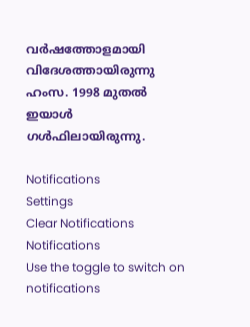വര്‍ഷത്തോളമായി വിദേശത്തായിരുന്നു ഹംസ. 1998 മുതല്‍ ഇയാള്‍ ഗള്‍ഫിലായിരുന്നു.

Notifications
Settings
Clear Notifications
Notifications
Use the toggle to switch on notifications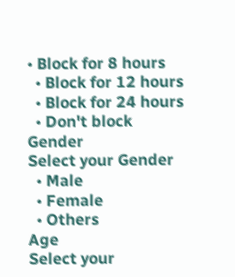• Block for 8 hours
  • Block for 12 hours
  • Block for 24 hours
  • Don't block
Gender
Select your Gender
  • Male
  • Female
  • Others
Age
Select your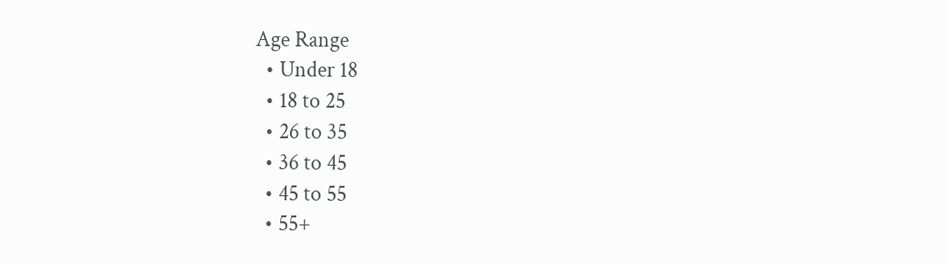Age Range
  • Under 18
  • 18 to 25
  • 26 to 35
  • 36 to 45
  • 45 to 55
  • 55+